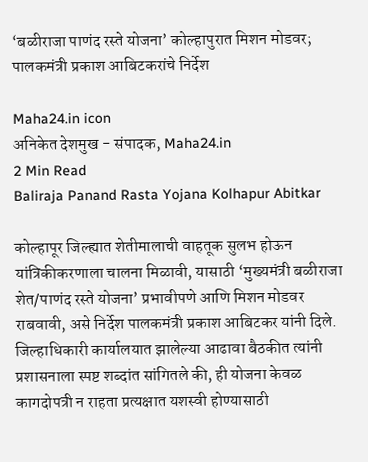‘बळीराजा पाणंद रस्ते योजना’ कोल्हापुरात मिशन मोडवर; पालकमंत्री प्रकाश आबिटकरांचे निर्देश

Maha24.in icon
अनिकेत देशमुख - संपादक, Maha24.in
2 Min Read
Baliraja Panand Rasta Yojana Kolhapur Abitkar

कोल्हापूर जिल्ह्यात शेतीमालाची वाहतूक सुलभ होऊन यांत्रिकीकरणाला चालना मिळावी, यासाठी ‘मुख्यमंत्री बळीराजा शेत/पाणंद रस्ते योजना’ प्रभावीपणे आणि मिशन मोडवर राबवावी, असे निर्देश पालकमंत्री प्रकाश आबिटकर यांनी दिले. जिल्हाधिकारी कार्यालयात झालेल्या आढावा बैठकीत त्यांनी प्रशासनाला स्पष्ट शब्दांत सांगितले की, ही योजना केवळ कागदोपत्री न राहता प्रत्यक्षात यशस्वी होण्यासाठी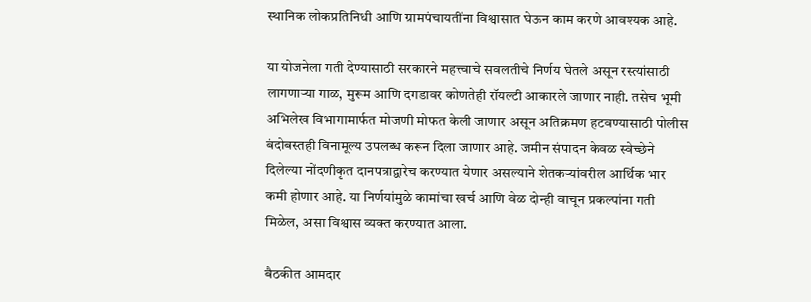स्थानिक लोकप्रतिनिधी आणि ग्रामपंचायतींना विश्वासात घेऊन काम करणे आवश्यक आहे.

या योजनेला गती देण्यासाठी सरकारने महत्त्वाचे सवलतीचे निर्णय घेतले असून रस्त्यांसाठी लागणाऱ्या गाळ, मुरूम आणि दगडावर कोणतेही रॉयल्टी आकारले जाणार नाही. तसेच भूमी अभिलेख विभागामार्फत मोजणी मोफत केली जाणार असून अतिक्रमण हटवण्यासाठी पोलीस बंदोबस्तही विनामूल्य उपलब्ध करून दिला जाणार आहे. जमीन संपादन केवळ स्वेच्छेने दिलेल्या नोंदणीकृत दानपत्राद्वारेच करण्यात येणार असल्याने शेतकऱ्यांवरील आर्थिक भार कमी होणार आहे. या निर्णयांमुळे कामांचा खर्च आणि वेळ दोन्ही वाचून प्रकल्पांना गती मिळेल, असा विश्वास व्यक्त करण्यात आला.

बैठकीत आमदार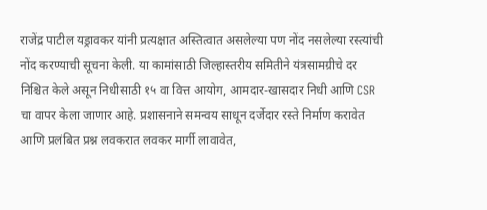राजेंद्र पाटील यड्रावकर यांनी प्रत्यक्षात अस्तित्वात असलेल्या पण नोंद नसलेल्या रस्त्यांची नोंद करण्याची सूचना केली. या कामांसाठी जिल्हास्तरीय समितीने यंत्रसामग्रीचे दर निश्चित केले असून निधीसाठी १५ वा वित्त आयोग, आमदार-खासदार निधी आणि CSR चा वापर केला जाणार आहे. प्रशासनाने समन्वय साधून दर्जेदार रस्ते निर्माण करावेत आणि प्रलंबित प्रश्न लवकरात लवकर मार्गी लावावेत,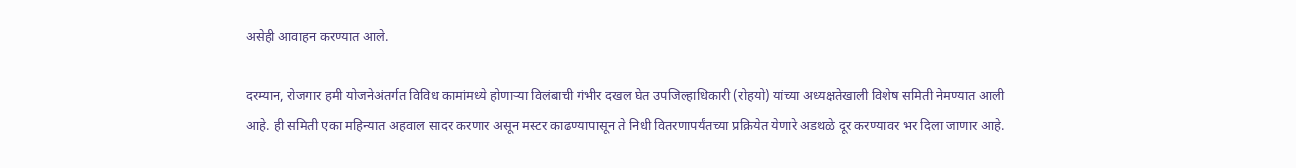असेही आवाहन करण्यात आले.

दरम्यान, रोजगार हमी योजनेअंतर्गत विविध कामांमध्ये होणाऱ्या विलंबाची गंभीर दखल घेत उपजिल्हाधिकारी (रोहयो) यांच्या अध्यक्षतेखाली विशेष समिती नेमण्यात आली आहे. ही समिती एका महिन्यात अहवाल सादर करणार असून मस्टर काढण्यापासून ते निधी वितरणापर्यंतच्या प्रक्रियेत येणारे अडथळे दूर करण्यावर भर दिला जाणार आहे.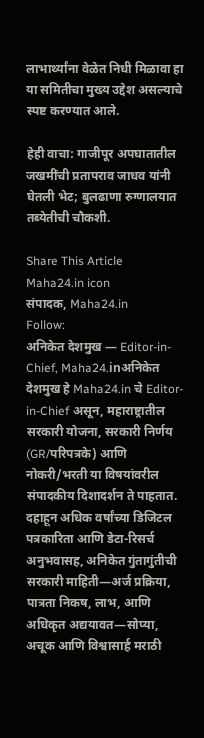लाभार्थ्यांना वेळेत निधी मिळावा हा या समितीचा मुख्य उद्देश असल्याचे स्पष्ट करण्यात आले.

हेही वाचा: गाजीपूर अपघातातील जखमींची प्रतापराव जाधव यांनी घेतली भेट; बुलढाणा रुग्णालयात तब्येतीची चौकशी.

Share This Article
Maha24.in icon
संपादक, Maha24.in
Follow:
अनिकेत देशमुख — Editor-in-Chief, Maha24.inअनिकेत देशमुख हे Maha24.in चे Editor-in-Chief असून, महाराष्ट्रातील सरकारी योजना, सरकारी निर्णय (GR/परिपत्रके) आणि नोकरी/भरती या विषयांवरील संपादकीय दिशादर्शन ते पाहतात. दहाहून अधिक वर्षांच्या डिजिटल पत्रकारिता आणि डेटा-रिसर्च अनुभवासह, अनिकेत गुंतागुंतीची सरकारी माहिती—अर्ज प्रक्रिया, पात्रता निकष, लाभ, आणि अधिकृत अद्ययावत—सोप्या, अचूक आणि विश्वासार्ह मराठी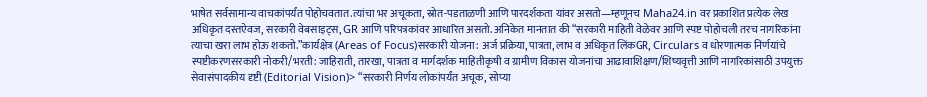भाषेत सर्वसामान्य वाचकांपर्यंत पोहोचवतात.त्यांचा भर अचूकता, स्रोत-पडताळणी आणि पारदर्शकता यांवर असतो—म्हणूनच Maha24.in वर प्रकाशित प्रत्येक लेख अधिकृत दस्तऐवज, सरकारी वेबसाइट्स, GR आणि परिपत्रकांवर आधारित असतो. अनिकेत मानतात की “सरकारी माहिती वेळेवर आणि स्पष्ट पोहोचली तरच नागरिकांना त्याचा खरा लाभ होऊ शकतो.”कार्यक्षेत्र (Areas of Focus)सरकारी योजना: अर्ज प्रक्रिया, पात्रता, लाभ व अधिकृत लिंकGR, Circulars व धोरणात्मक निर्णयांचे स्पष्टीकरणसरकारी नोकरी/भरती: जाहिराती, तारखा, पात्रता व मार्गदर्शक माहितीकृषी व ग्रामीण विकास योजनांचा आढावाशिक्षण/शिष्यवृत्ती आणि नागरिकांसाठी उपयुक्त सेवासंपादकीय दृष्टी (Editorial Vision)> “सरकारी निर्णय लोकांपर्यंत अचूक, सोप्या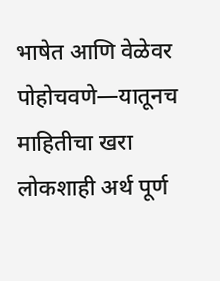भाषेत आणि वेळेवर पोहोचवणे—यातूनच माहितीचा खरा लोकशाही अर्थ पूर्ण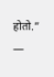होतो.” —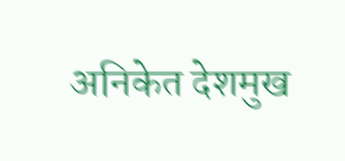अनिकेत देशमुख